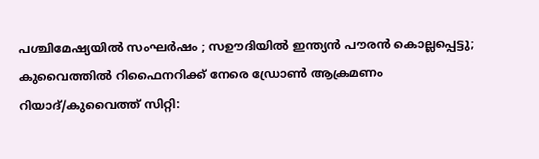പശ്ചിമേഷ്യയിൽ സംഘർഷം ; സഊദിയിൽ ഇന്ത്യൻ പൗരൻ കൊല്ലപ്പെട്ടു; കുവൈത്തിൽ റിഫൈനറിക്ക് നേരെ ഡ്രോൺ ആക്രമണം
റിയാദ്/കുവൈത്ത് സിറ്റി: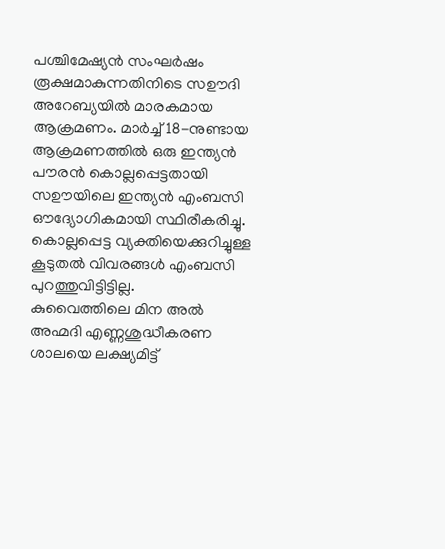പശ്ചിമേഷ്യൻ സംഘർഷം രൂക്ഷമാകുന്നതിനിടെ സഊദി അറേബ്യയിൽ മാരകമായ ആക്രമണം. മാർച്ച് 18-നുണ്ടായ ആക്രമണത്തിൽ ഒരു ഇന്ത്യൻ പൗരൻ കൊല്ലപ്പെട്ടതായി സഊയിലെ ഇന്ത്യൻ എംബസി ഔദ്യോഗികമായി സ്ഥിരീകരിച്ചു. കൊല്ലപ്പെട്ട വ്യക്തിയെക്കുറിച്ചുള്ള കൂടുതൽ വിവരങ്ങൾ എംബസി പുറത്തുവിട്ടിട്ടില്ല.
കുവൈത്തിലെ മിന അൽ അഹ്മദി എണ്ണശുദ്ധീകരണ ശാലയെ ലക്ഷ്യമിട്ട്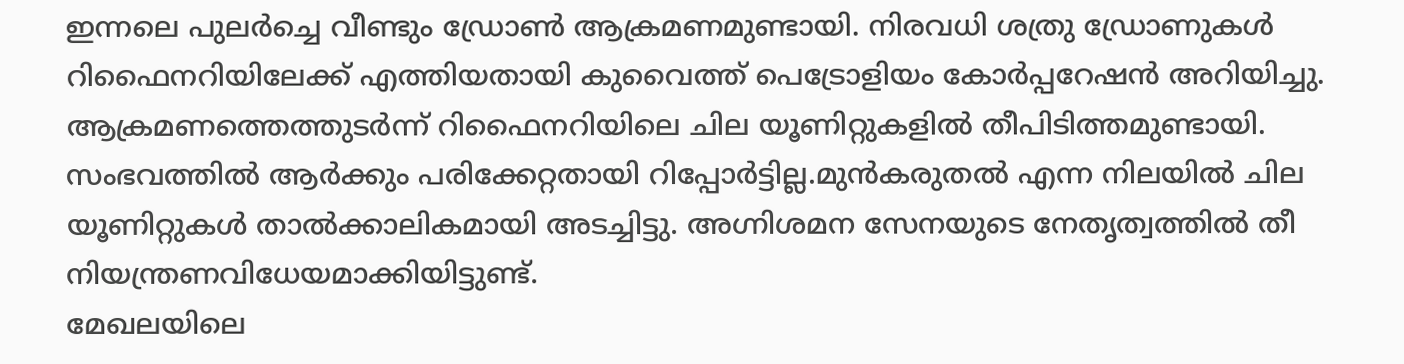ഇന്നലെ പുലർച്ചെ വീണ്ടും ഡ്രോൺ ആക്രമണമുണ്ടായി. നിരവധി ശത്രു ഡ്രോണുകൾ റിഫൈനറിയിലേക്ക് എത്തിയതായി കുവൈത്ത് പെട്രോളിയം കോർപ്പറേഷൻ അറിയിച്ചു. ആക്രമണത്തെത്തുടർന്ന് റിഫൈനറിയിലെ ചില യൂണിറ്റുകളിൽ തീപിടിത്തമുണ്ടായി.
സംഭവത്തിൽ ആർക്കും പരിക്കേറ്റതായി റിപ്പോർട്ടില്ല.മുൻകരുതൽ എന്ന നിലയിൽ ചില യൂണിറ്റുകൾ താൽക്കാലികമായി അടച്ചിട്ടു. അഗ്നിശമന സേനയുടെ നേതൃത്വത്തിൽ തീ നിയന്ത്രണവിധേയമാക്കിയിട്ടുണ്ട്.
മേഖലയിലെ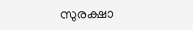സുരക്ഷാ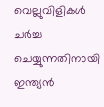വെല്ലുവിളികൾ ചർച്ച ചെയ്യുന്നതിനായി ഇന്ത്യൻ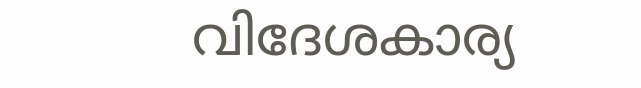വിദേശകാര്യ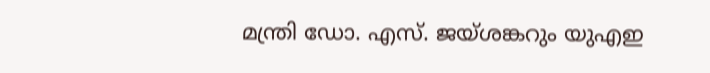മന്ത്രി ഡോ. എസ്. ജയ്ശങ്കറും യുഎഇ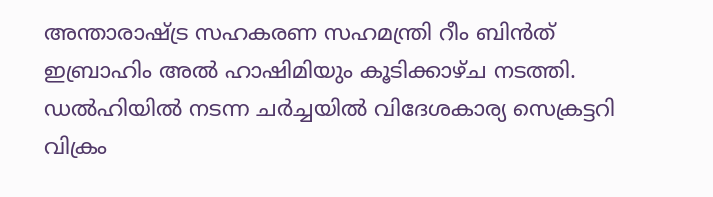അന്താരാഷ്ട്ര സഹകരണ സഹമന്ത്രി റീം ബിൻത് ഇബ്രാഹിം അൽ ഹാഷിമിയും കൂടിക്കാഴ്ച നടത്തി. ഡൽഹിയിൽ നടന്ന ചർച്ചയിൽ വിദേശകാര്യ സെക്രട്ടറി വിക്രം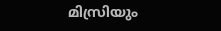മിസ്രിയും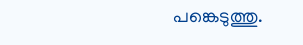പങ്കെടുത്തു.